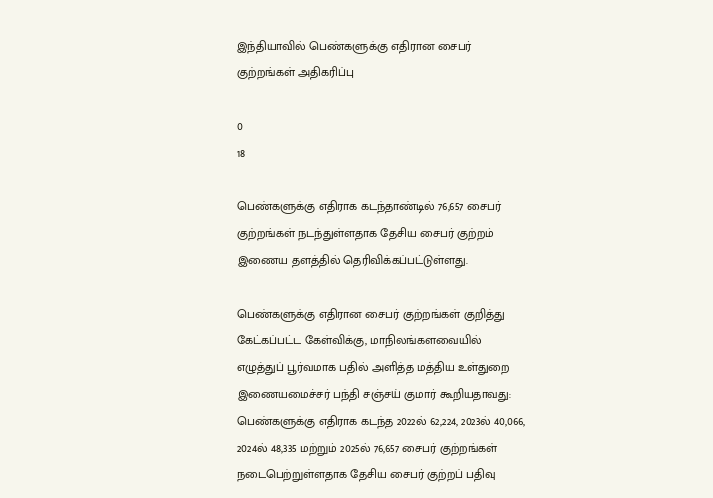இந்தியாவில் பெண்களுக்கு எதிரான சைபர் குற்றங்கள் அதிகரிப்பு

0
18

பெண்களுக்கு எதிராக கடந்தாண்டில் 76,657 சைபர் குற்றங்கள் நடந்துள்ளதாக தேசிய சைபர் குற்றம் இணைய தளத்தில் தெரிவிக்கப்பட்டுள்ளது.

பெண்களுக்கு எதிரான சைபர் குற்றங்கள் குறித்து கேட்கப்பட்ட கேள்விக்கு, மாநிலங்களவையில் எழுத்துப் பூர்வமாக பதில் அளித்த மத்திய உள்துறை இணையமைச்சர் பந்தி சஞ்சய் குமார் கூறியதாவது: பெண்களுக்கு எதிராக கடந்த 2022ல் 62,224, 2023ல் 40,066, 2024ல் 48,335 மற்றும் 2025ல் 76,657 சைபர் குற்றங்கள் நடைபெற்றுள்ளதாக தேசிய சைபர் குற்றப் பதிவு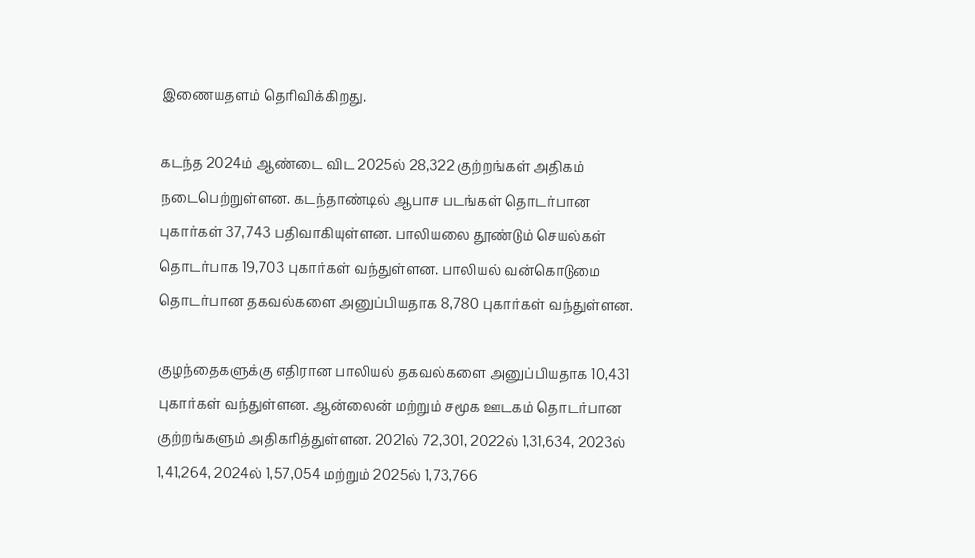இணையதளம் தெரிவிக்கிறது.

கடந்த 2024ம் ஆண்டை விட 2025ல் 28,322 குற்றங்கள் அதிகம் நடைபெற்றுள்ளன. கடந்தாண்டில் ஆபாச படங்கள் தொடர்பான புகார்கள் 37,743 பதிவாகியுள்ளன. பாலியலை தூண்டும் செயல்கள் தொடர்பாக 19,703 புகார்கள் வந்துள்ளன. பாலியல் வன்கொடுமை தொடர்பான தகவல்களை அனுப்பியதாக 8,780 புகார்கள் வந்துள்ளன.

குழந்தைகளுக்கு எதிரான பாலியல் தகவல்களை அனுப்பியதாக 10,431 புகார்கள் வந்துள்ளன. ஆன்லைன் மற்றும் சமூக ஊடகம் தொடர்பான குற்றங்களும் அதிகரித்துள்ளன. 2021ல் 72,301, 2022ல் 1,31,634, 2023ல் 1,41,264, 2024ல் 1,57,054 மற்றும் 2025ல் 1,73,766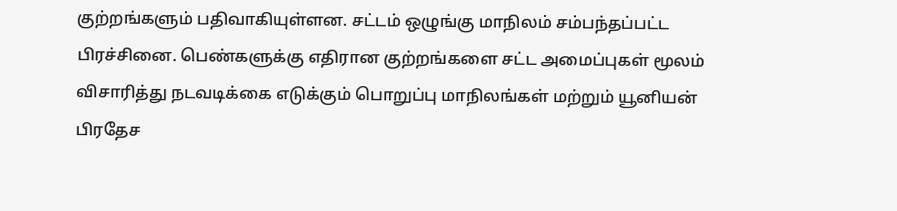குற்றங்களும் பதிவாகியுள்ளன. சட்டம் ஒழுங்கு மாநிலம் சம்பந்தப்பட்ட பிரச்சினை. பெண்களுக்கு எதிரான குற்றங்களை சட்ட அமைப்புகள் மூலம் விசாரித்து நடவடிக்கை எடுக்கும் பொறுப்பு மாநிலங்கள் மற்றும் யூனியன் பிரதேச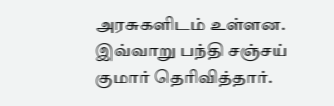அரசுகளிடம் உள்ளன. இவ்வாறு பந்தி சஞ்சய் குமார் தெரிவித்தார்.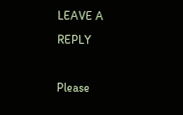LEAVE A REPLY

Please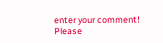enter your comment!
Please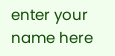enter your name here